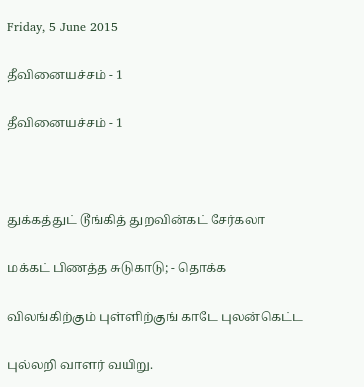Friday, 5 June 2015

தீவினையச்சம் - 1

தீவினையச்சம் - 1



துக்கத்துட் டூங்கித் துறவின்கட் சேர்கலா

மக்கட் பிணத்த சுடுகாடு; - தொக்க

விலங்கிற்கும் புள்ளிற்குங் காடே புலன்கெட்ட

புல்லறி வாளர் வயிறு.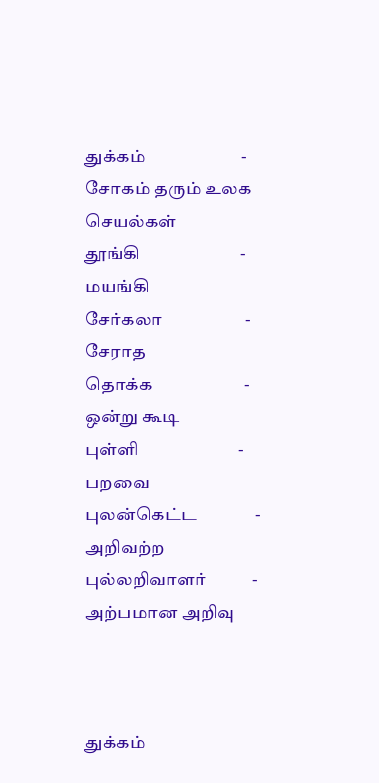துக்கம்                       -   சோகம் தரும் உலக செயல்கள்
தூங்கி                        -   மயங்கி
சேர்கலா                    -  சேராத
தொக்க                      -  ஒன்று கூடி
புள்ளி                        -  பறவை
புலன்கெட்ட              -  அறிவற்ற
புல்லறிவாளர்           -  அற்பமான அறிவு



துக்கம்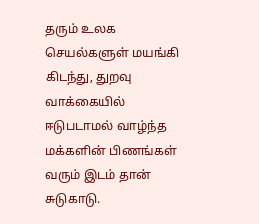தரும் உலக செயல்களுள் மயங்கி கிடந்து, துறவு வாக்கையில் ஈடுபடாமல் வாழ்ந்த மக்களின் பிணங்கள் வரும் இடம் தான் சுடுகாடு.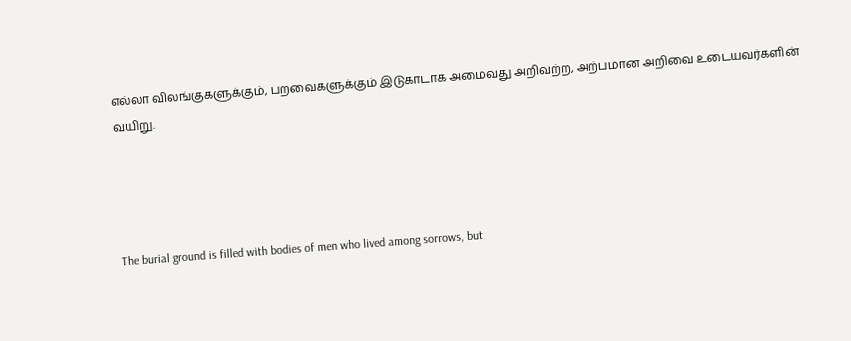எல்லா விலங்குகளுக்கும், பறவைகளுக்கும் இடுகாடாக அமைவது அறிவற்ற, அற்பமான அறிவை உடையவர்களின் வயிறு.




The burial ground is filled with bodies of men who lived among sorrows, but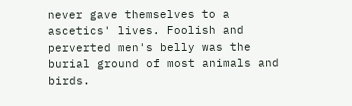never gave themselves to a ascetics' lives. Foolish and perverted men's belly was the burial ground of most animals and birds.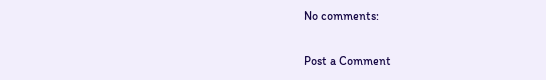No comments:

Post a Comment